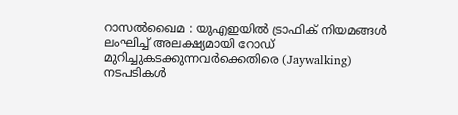റാസൽഖൈമ : യുഎഇയിൽ ട്രാഫിക് നിയമങ്ങൾ ലംഘിച്ച് അലക്ഷ്യമായി റോഡ് മുറിച്ചുകടക്കുന്നവർക്കെതിരെ (Jaywalking) നടപടികൾ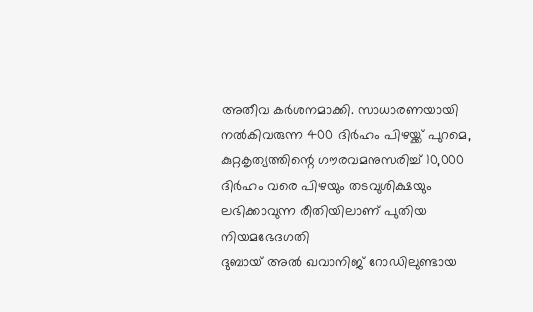അതീവ കർശനമാക്കി. സാധാരണയായി നൽകിവരുന്ന 400 ദിർഹം പിഴയ്ക്ക് പുറമെ, കുറ്റകൃത്യത്തിന്റെ ഗൗരവമനുസരിച്ച് 10,000 ദിർഹം വരെ പിഴയും തടവുശിക്ഷയും ലഭിക്കാവുന്ന രീതിയിലാണ് പുതിയ നിയമഭേദഗതി
ദുബായ് അൽ ഖവാനിജ് റോഡിലുണ്ടായ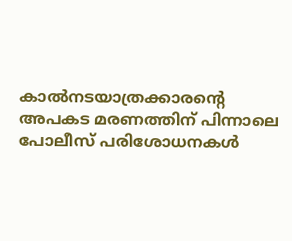കാൽനടയാത്രക്കാരന്റെ അപകട മരണത്തിന് പിന്നാലെ പോലീസ് പരിശോധനകൾ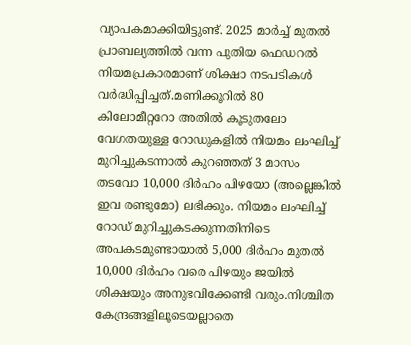വ്യാപകമാക്കിയിട്ടുണ്ട്. 2025 മാർച്ച് മുതൽ പ്രാബല്യത്തിൽ വന്ന പുതിയ ഫെഡറൽ നിയമപ്രകാരമാണ് ശിക്ഷാ നടപടികൾ വർദ്ധിപ്പിച്ചത്.മണിക്കൂറിൽ 80 കിലോമീറ്ററോ അതിൽ കൂടുതലോ വേഗതയുള്ള റോഡുകളിൽ നിയമം ലംഘിച്ച് മുറിച്ചുകടന്നാൽ കുറഞ്ഞത് 3 മാസം തടവോ 10,000 ദിർഹം പിഴയോ (അല്ലെങ്കിൽ ഇവ രണ്ടുമോ) ലഭിക്കും. നിയമം ലംഘിച്ച് റോഡ് മുറിച്ചുകടക്കുന്നതിനിടെ അപകടമുണ്ടായാൽ 5,000 ദിർഹം മുതൽ 10,000 ദിർഹം വരെ പിഴയും ജയിൽ ശിക്ഷയും അനുഭവിക്കേണ്ടി വരും.നിശ്ചിത കേന്ദ്രങ്ങളിലൂടെയല്ലാതെ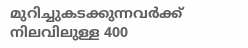മുറിച്ചുകടക്കുന്നവർക്ക് നിലവിലുള്ള 400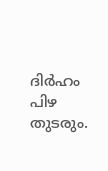ദിർഹം പിഴ തുടരും.